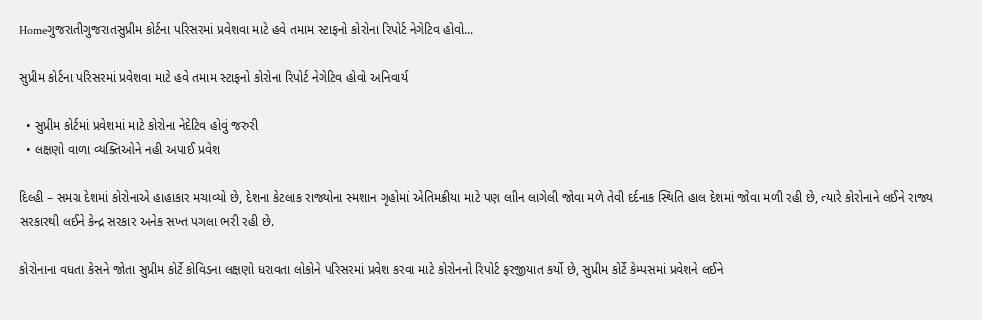Homeગુજરાતીગુજરાતસુપ્રીમ કોર્ટના પરિસરમાં પ્રવેશવા માટે હવે તમામ સ્ટાફનો કોરોના રિપોર્ટ નેગેટિવ હોવો...

સુપ્રીમ કોર્ટના પરિસરમાં પ્રવેશવા માટે હવે તમામ સ્ટાફનો કોરોના રિપોર્ટ નેગેટિવ હોવો અનિવાર્ય

  • સુપ્રીમ કોર્ટમાં પ્રવેશમાં માટે કોરોના નેદેટિવ હોવું જરુરી
  • લક્ષણો વાળા વ્યક્તિઓને નહી અપાઈ પ્રવેશ

દિલ્હી – સમગ્ર દેશમાં કોરોનાએ હાહાકાર મચાવ્યો છે, દેશના કેટલાક રાજ્યોના સ્મશાન ગૃહોમાં એતિમક્રીયા માટે પણ લાીન લાગેલી જોવા મળે તેવી દર્દનાક સ્થિતિ હાલ દેશમાં જોવા મળી રહી છે, ત્યારે કોરોનાને લઈને રાજ્ય સરકારથી લઈને કેન્દ્ર સરકાર અનેક સખ્ત પગલા ભરી રહી છે.

કોરોનાના વધતા કેસને જોતા સુપ્રીમ કોર્ટે કોવિડના લક્ષણો ધરાવતા લોકોને પરિસરમાં પ્રવેશ કરવા માટે કોરોનનો રિપોર્ટ ફરજીયાત કર્યો છે, સુપ્રીમ કોર્ટે કેમ્પસમાં પ્રવેશને લઈને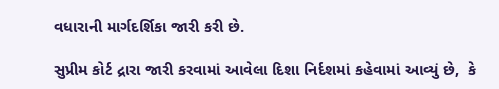વધારાની માર્ગદર્શિકા જારી કરી છે.

સુપ્રીમ કોર્ટ દ્રારા જારી કરવામાં આવેલા દિશા નિર્દશમાં કહેવામાં આવ્યું છે,  કે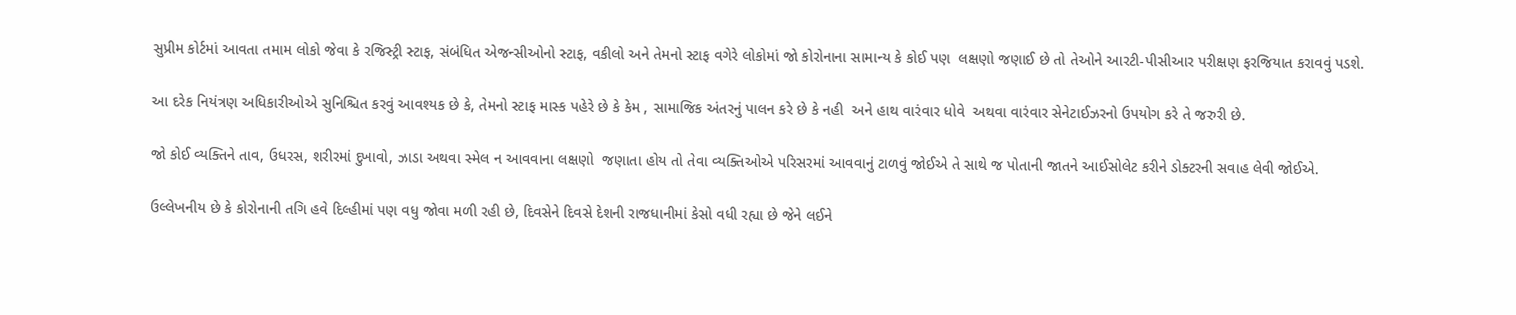સુપ્રીમ કોર્ટમાં આવતા તમામ લોકો જેવા કે રજિસ્ટ્રી સ્ટાફ, સંબંધિત એજન્સીઓનો સ્ટાફ, વકીલો અને તેમનો સ્ટાફ વગેરે લોકોમાં જો કોરોનાના સામાન્ય કે કોઈ પણ  લક્ષણો જણાઈ છે તો તેઓને આરટી-પીસીઆર પરીક્ષણ ફરજિયાત કરાવવું પડશે.

આ દરેક નિયંત્રણ અધિકારીઓએ સુનિશ્ચિત કરવું આવશ્યક છે કે, તેમનો સ્ટાફ માસ્ક પહેરે છે કે કેમ , સામાજિક અંતરનું પાલન કરે છે કે નહી  અને હાથ વારંવાર ધોવે  અથવા વારંવાર સેનેટાઈઝરનો ઉપયોગ કરે તે જરુરી છે.

જો કોઈ વ્યક્તિને તાવ, ઉધરસ, શરીરમાં દુખાવો, ઝાડા અથવા સ્મેલ ન આવવાના લક્ષણો  જણાતા હોય તો તેવા વ્યક્તિઓએ પરિસરમાં આવવાનું ટાળવું જોઈએ તે સાથે જ પોતાની જાતને આઈસોલેટ કરીને ડોક્ટરની સવાહ લેવી જોઈએ.

ઉલ્લેખનીય છે કે કોરોનાની તગિ હવે દિલ્હીમાં પણ વધુ જોવા મળી રહી છે, દિવસેને દિવસે દેશની રાજધાનીમાં કેસો વધી રહ્યા છે જેને લઈને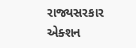રાજ્યસરકાર એક્શન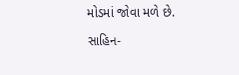મોડમાં જોવા મળે છે.

સાહિન-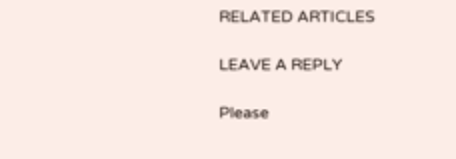RELATED ARTICLES

LEAVE A REPLY

Please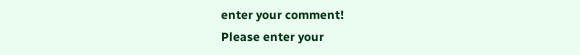enter your comment!
Please enter your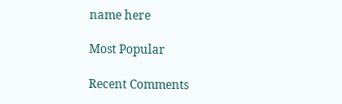name here

Most Popular

Recent Comments